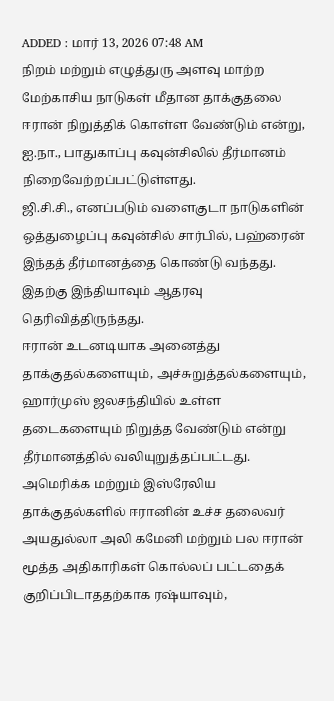ADDED : மார் 13, 2026 07:48 AM
நிறம் மற்றும் எழுத்துரு அளவு மாற்ற
மேற்காசிய நாடுகள் மீதான தாக்குதலை ஈரான் நிறுத்திக் கொள்ள வேண்டும் என்று, ஐ.நா., பாதுகாப்பு கவுன்சிலில் தீர்மானம் நிறைவேற்றப்பட்டுள்ளது.
ஜி.சி.சி., எனப்படும் வளைகுடா நாடுகளின் ஒத்துழைப்பு கவுன்சில் சார்பில், பஹ்ரைன் இந்தத் தீர்மானத்தை கொண்டு வந்தது. இதற்கு இந்தியாவும் ஆதரவு தெரிவித்திருந்தது.
ஈரான் உடனடியாக அனைத்து தாக்குதல்களையும், அச்சுறுத்தல்களையும், ஹார்முஸ் ஜலசந்தியில் உள்ள தடைகளையும் நிறுத்த வேண்டும் என்று தீர்மானத்தில் வலியுறுத்தப்பட்டது.
அமெரிக்க மற்றும் இஸ்ரேலிய தாக்குதல்களில் ஈரானின் உச்ச தலைவர் அயதுல்லா அலி கமேனி மற்றும் பல ஈரான் மூத்த அதிகாரிகள் கொல்லப் பட்டதைக் குறிப்பிடாததற்காக ரஷ்யாவும்,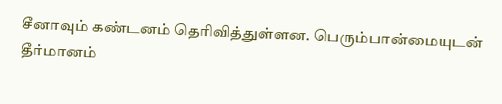சீனாவும் கண்டனம் தெரிவித்துள்ளன. பெரும்பான்மையுடன் தீர்மானம்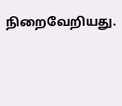நிறைவேறியது.